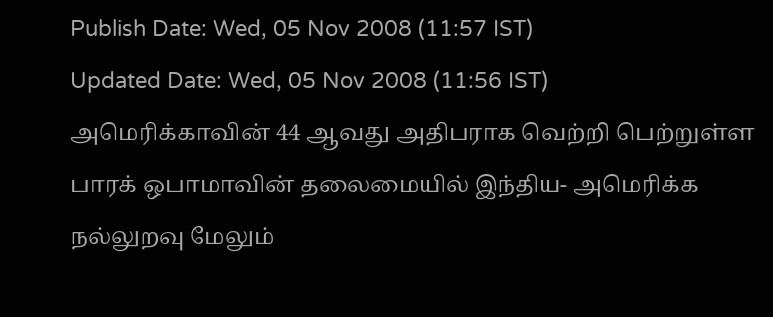Publish Date: Wed, 05 Nov 2008 (11:57 IST)
Updated Date: Wed, 05 Nov 2008 (11:56 IST)
அமெரிக்காவின் 44 ஆவது அதிபராக வெற்றி பெற்றுள்ள பாரக் ஒபாமாவின் தலைமையில் இந்திய- அமெரிக்க நல்லுறவு மேலும்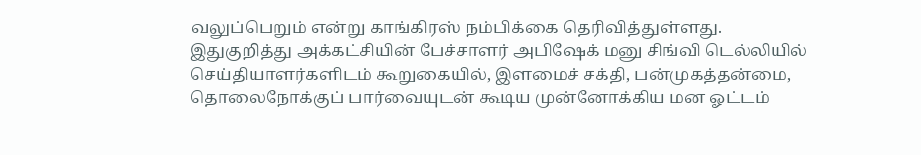வலுப்பெறும் என்று காங்கிரஸ் நம்பிக்கை தெரிவித்துள்ளது.
இதுகுறித்து அக்கட்சியின் பேச்சாளர் அபிஷேக் மனு சிங்வி டெல்லியில் செய்தியாளர்களிடம் கூறுகையில், இளமைச் சக்தி, பன்முகத்தன்மை, தொலைநோக்குப் பார்வையுடன் கூடிய முன்னோக்கிய மன ஓட்டம்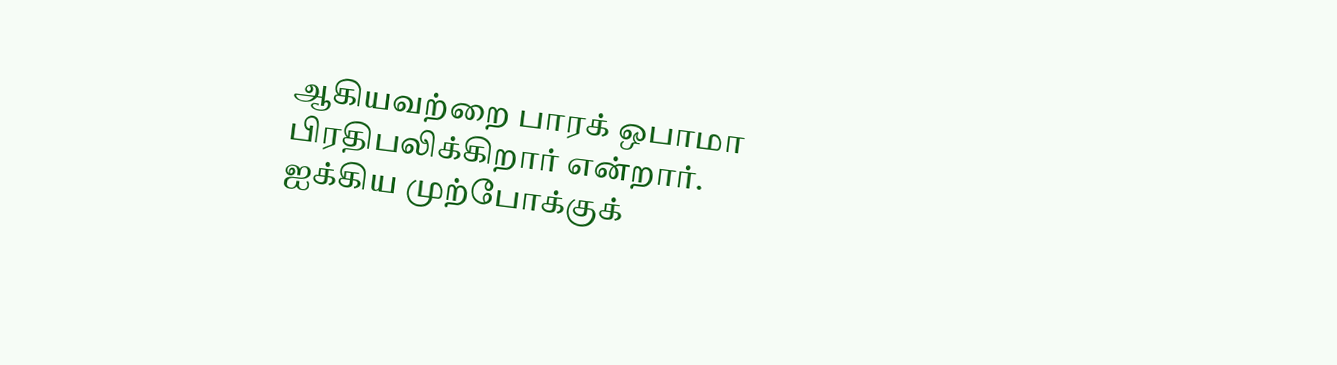ஆகியவற்றை பாரக் ஒபாமா பிரதிபலிக்கிறார் என்றார்.
ஐக்கிய முற்போக்குக்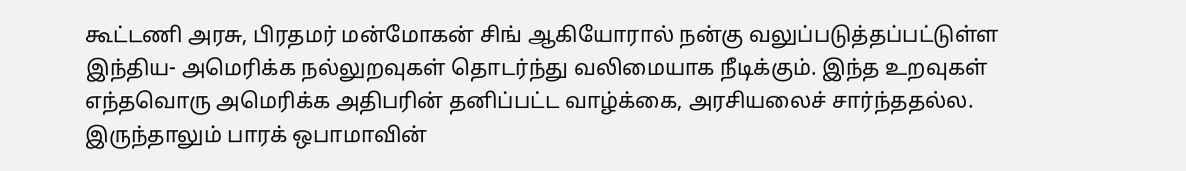கூட்டணி அரசு, பிரதமர் மன்மோகன் சிங் ஆகியோரால் நன்கு வலுப்படுத்தப்பட்டுள்ள இந்திய- அமெரிக்க நல்லுறவுகள் தொடர்ந்து வலிமையாக நீடிக்கும். இந்த உறவுகள் எந்தவொரு அமெரிக்க அதிபரின் தனிப்பட்ட வாழ்க்கை, அரசியலைச் சார்ந்ததல்ல. இருந்தாலும் பாரக் ஒபாமாவின்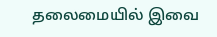தலைமையில் இவை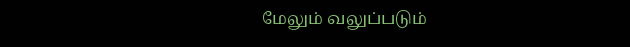மேலும் வலுப்படும்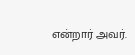என்றார் அவர்.